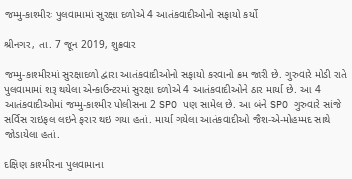જમ્મુ-કાશ્મીરઃ પુલવામામાં સુરક્ષા દળોએ 4 આતંકવાદીઓનો સફાયો કર્યો

શ્રીનગર, તા. 7 જૂન 2019, શુક્રવાર

જમ્મુ-કાશ્મીરમાં સુરક્ષાદળો દ્વારા આતંકવાદીઓનો સફાયો કરવાનો ક્રમ જારી છે. ગુરુવારે મોડી રાતે પુલવામામાં શરૂ થયેલા એન્કાઉન્ટરમાં સુરક્ષા દળોએ 4 આતંકવાદીઓને ઠાર માર્યા છે. આ 4 આતંકવાદીઓમાં જમ્મુ-કાશ્મીર પોલીસના 2 SPO પણ સામેલ છે. આ બંને SPO ગુરુવારે સાંજે સર્વિસ રાઇફલ લઇને ફરાર થઇ ગયા હતાં. માર્યા ગયેલા આતંકવાદીઓ જૈશ-એ-મોહમ્મદ સાથે જોડાયેલા હતાં.

દક્ષિણ કાશ્મીરના પુલવામાના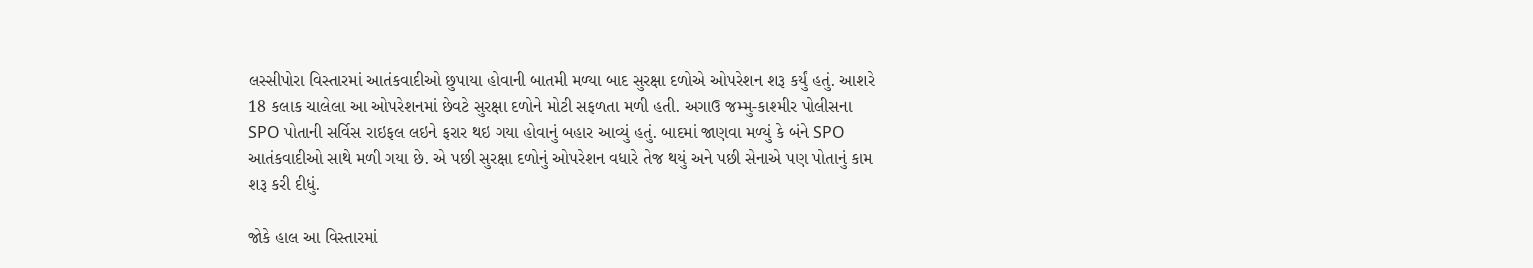લસ્સીપોરા વિસ્તારમાં આતંકવાદીઓ છુપાયા હોવાની બાતમી મળ્યા બાદ સુરક્ષા દળોએ ઓપરેશન શરૂ કર્યું હતું. આશરે 18 કલાક ચાલેલા આ ઓપરેશનમાં છેવટે સુરક્ષા દળોને મોટી સફળતા મળી હતી. અગાઉ જમ્મુ-કાશ્મીર પોલીસના  SPO પોતાની સર્વિસ રાઇફલ લઇને ફરાર થઇ ગયા હોવાનું બહાર આવ્યું હતું. બાદમાં જાણવા મળ્યું કે બંને SPO આતંકવાદીઓ સાથે મળી ગયા છે. એ પછી સુરક્ષા દળોનું ઓપરેશન વધારે તેજ થયું અને પછી સેનાએ પણ પોતાનું કામ શરૂ કરી દીધું.

જોકે હાલ આ વિસ્તારમાં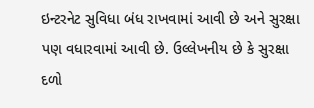ઇન્ટરનેટ સુવિધા બંધ રાખવામાં આવી છે અને સુરક્ષા પણ વધારવામાં આવી છે. ઉલ્લેખનીય છે કે સુરક્ષા દળો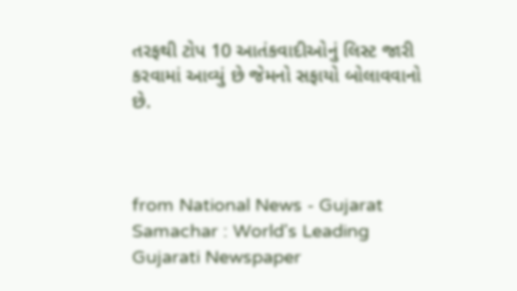તરફથી ટોપ 10 આતંકવાદીઓનું લિસ્ટ જારી કરવામાં આવ્યું છે જેમનો સફાયો બોલાવવાનો છે.



from National News - Gujarat Samachar : World's Leading Gujarati Newspaper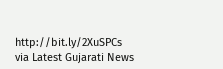http://bit.ly/2XuSPCs
via Latest Gujarati News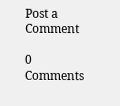Post a Comment

0 Comments